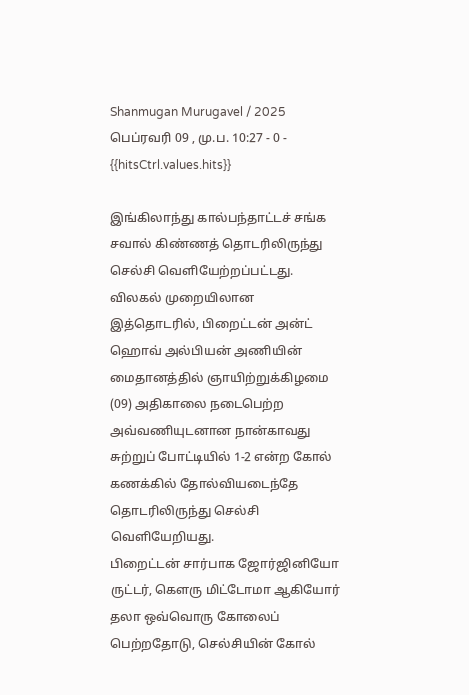Shanmugan Murugavel / 2025 பெப்ரவரி 09 , மு.ப. 10:27 - 0 - {{hitsCtrl.values.hits}}

இங்கிலாந்து கால்பந்தாட்டச் சங்க சவால் கிண்ணத் தொடரிலிருந்து செல்சி வெளியேற்றப்பட்டது.
விலகல் முறையிலான இத்தொடரில், பிறைட்டன் அன்ட் ஹொவ் அல்பியன் அணியின் மைதானத்தில் ஞாயிற்றுக்கிழமை (09) அதிகாலை நடைபெற்ற அவ்வணியுடனான நான்காவது சுற்றுப் போட்டியில் 1-2 என்ற கோல் கணக்கில் தோல்வியடைந்தே தொடரிலிருந்து செல்சி வெளியேறியது.
பிறைட்டன் சார்பாக ஜோர்ஜினியோ ருட்டர், கெளரு மிட்டோமா ஆகியோர் தலா ஒவ்வொரு கோலைப் பெற்றதோடு, செல்சியின் கோல்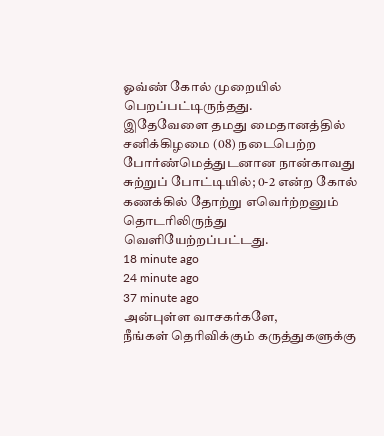ஓவ்ண் கோல் முறையில் பெறப்பட்டிருந்தது.
இதேவேளை தமது மைதானத்தில் சனிக்கிழமை (08) நடைபெற்ற போர்ண்மெத்துடனான நான்காவது சுற்றுப் போட்டியில்; 0-2 என்ற கோல் கணக்கில் தோற்று எவெர்ற்றனும் தொடரிலிருந்து வெளியேற்றப்பட்டது.
18 minute ago
24 minute ago
37 minute ago
அன்புள்ள வாசகர்களே,
நீங்கள் தெரிவிக்கும் கருத்துகளுக்கு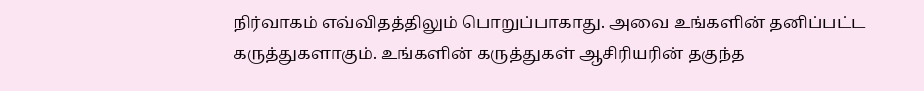நிர்வாகம் எவ்விதத்திலும் பொறுப்பாகாது. அவை உங்களின் தனிப்பட்ட கருத்துகளாகும். உங்களின் கருத்துகள் ஆசிரியரின் தகுந்த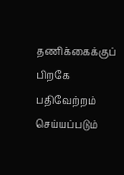தணிக்கைக்குப் பிறகே பதிவேற்றம் செய்யப்படும்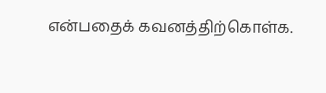என்பதைக் கவனத்திற்கொள்க.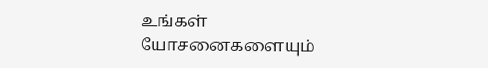உங்கள் யோசனைகளையும்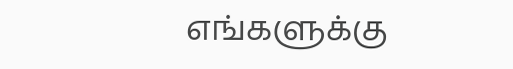எங்களுக்கு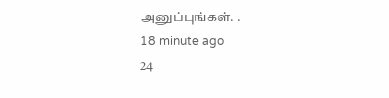அனுப்புங்கள். .
18 minute ago
24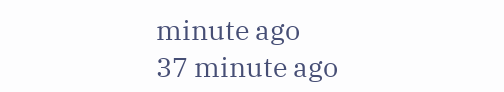minute ago
37 minute ago